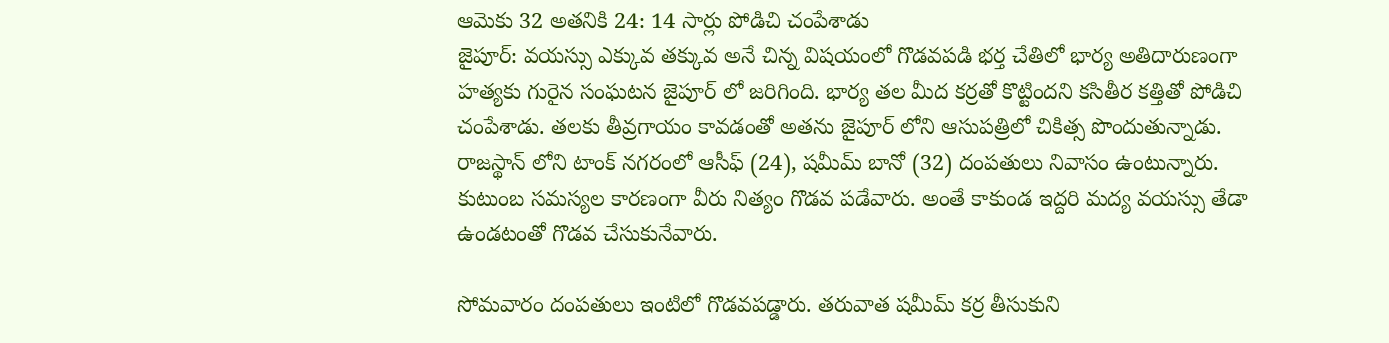ఆమెకు 32 అతనికి 24: 14 సార్లు పోడిచి చంపేశాడు
జైపూర్: వయస్సు ఎక్కువ తక్కువ అనే చిన్న విషయంలో గొడవపడి భర్త చేతిలో భార్య అతిదారుణంగా హత్యకు గురైన సంఘటన జైపూర్ లో జరిగింది. భార్య తల మీద కర్రతో కొట్టిందని కసితీర కత్తితో పోడిచి చంపేశాడు. తలకు తీవ్రగాయం కావడంతో అతను జైపూర్ లోని ఆసుపత్రిలో చికిత్స పొందుతున్నాడు.
రాజస్థాన్ లోని టాంక్ నగరంలో ఆసీఫ్ (24), షమీమ్ బానో (32) దంపతులు నివాసం ఉంటున్నారు. కుటుంబ సమస్యల కారణంగా వీరు నిత్యం గొడవ పడేవారు. అంతే కాకుండ ఇద్దరి మద్య వయస్సు తేడా ఉండటంతో గొడవ చేసుకునేవారు.

సోమవారం దంపతులు ఇంటిలో గొడవపడ్డారు. తరువాత షమీమ్ కర్ర తీసుకుని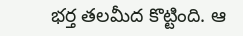భర్త తలమీద కొట్టింది. ఆ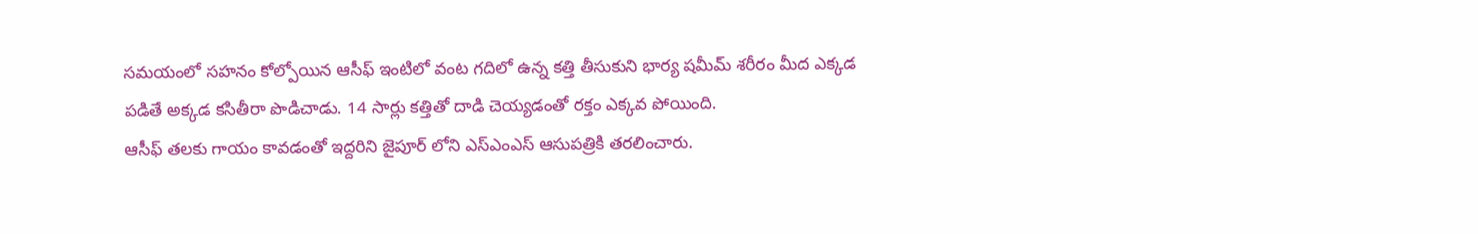సమయంలో సహనం కోల్పోయిన ఆసీఫ్ ఇంటిలో వంట గదిలో ఉన్న కత్తి తీసుకుని భార్య షమీమ్ శరీరం మీద ఎక్కడ పడితే అక్కడ కసితీరా పొడిచాడు. 14 సార్లు కత్తితో దాడి చెయ్యడంతో రక్తం ఎక్కవ పోయింది.
ఆసీఫ్ తలకు గాయం కావడంతో ఇద్దరిని జైపూర్ లోని ఎస్ఎంఎస్ ఆసుపత్రికి తరలించారు.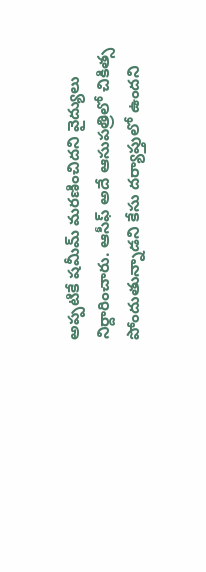అప్పటికే షమీమ్ మరణించిదని వైద్యులు నిర్దారించారు. ఆసీఫ్ అదే ఆసుపత్రిలో చికిత్స పోందుతున్నాడని కేసు దర్యాప్తులో ఉందని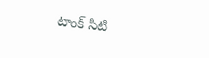టాంక్ సిటి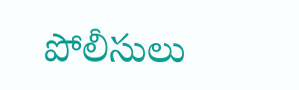పోలీసులు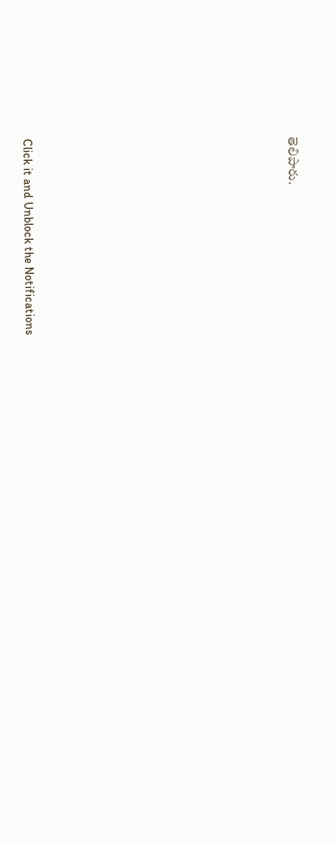తెలిపారు.












Click it and Unblock the Notifications